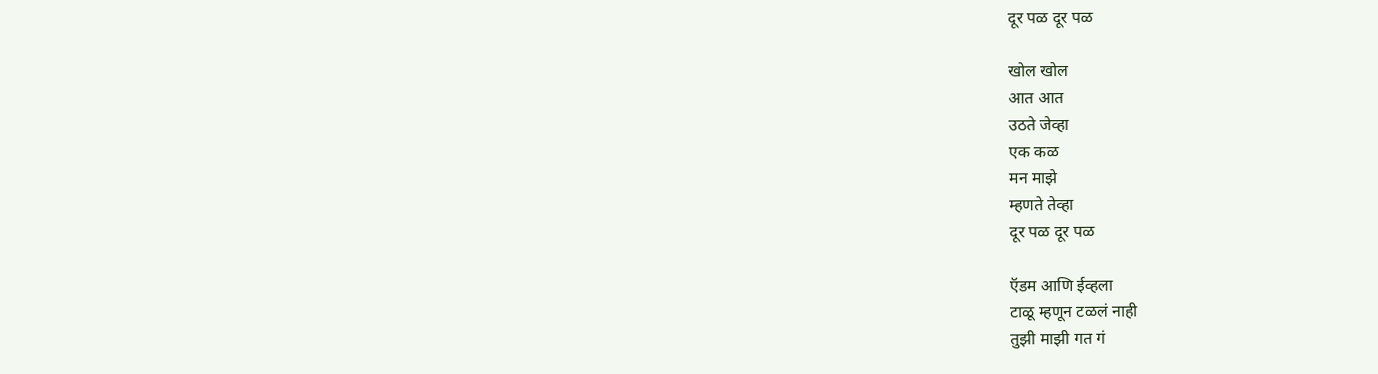दूर पळ दूर पळ

खोल खोल
आत आत
उठते जेव्हा
एक कळ
मन माझे
म्हणते तेव्हा
दूर पळ दूर पळ

ऍडम आणि ईव्हला
टाळू म्हणून टळलं नाही
तुझी माझी गत गं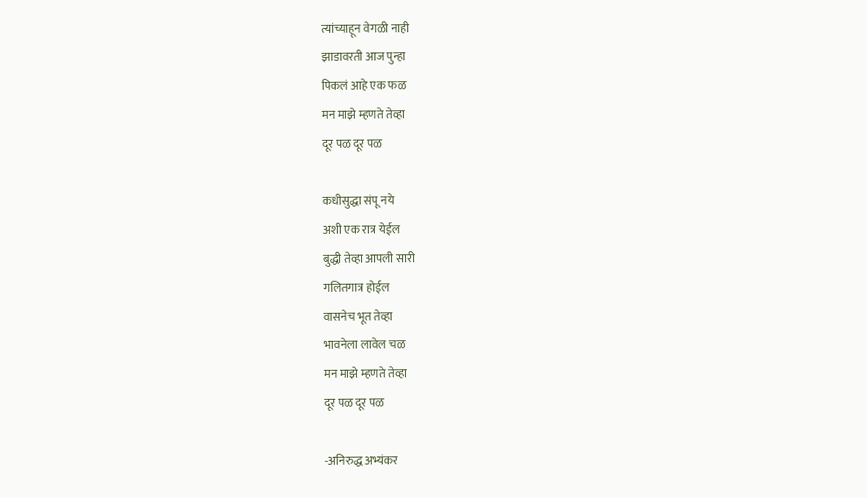त्यांच्याहून वेगळी नाही
झाडावरती आज पुन्हा
पिकलं आहे एक फळ
मन माझे म्हणते तेव्हा
दूर पळ दूर पळ

कधीसुद्धा संपू नये
अशी एक रात्र येईल
बुद्धी तेव्हा आपली सारी
गलितगात्र होईल
वासनेच भूत तेव्हा
भावनेला लावेल चळ
मन माझे म्हणते तेव्हा
दूर पळ दूर पळ

-अनिरुद्ध अभ्यंकर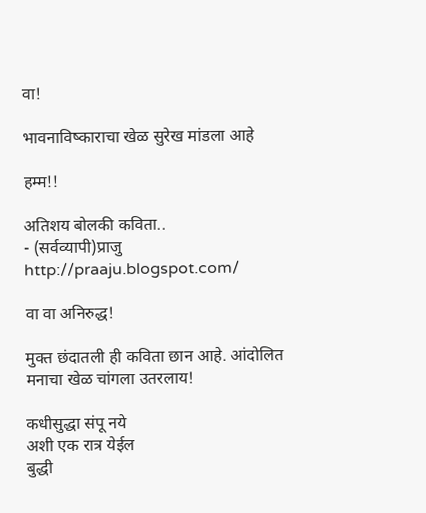वा!

भावनाविष्काराचा खेळ सुरेख मांडला आहे

हम्म!!

अतिशय बोलकी कविता..
- (सर्वव्यापी)प्राजु
http://praaju.blogspot.com/

वा वा अनिरुद्ध!

मुक्त छंदातली ही कविता छान आहे. आंदोलित मनाचा खेळ चांगला उतरलाय!

कधीसुद्धा संपू नये
अशी एक रात्र येईल
बुद्धी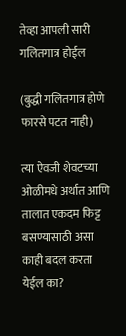तेव्हा आपली सारी
गलितगात्र होईल

(बुद्धी गलितगात्र होणे फारसे पटत नाही)

त्या ऐवजी शेवटच्या ओळीमधे अर्थात आणि तालात एकदम फिट्ट बसण्यासाठी असा काही बदल करता येईल का?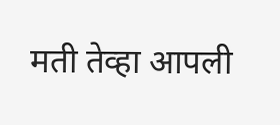मती तेव्हा आपली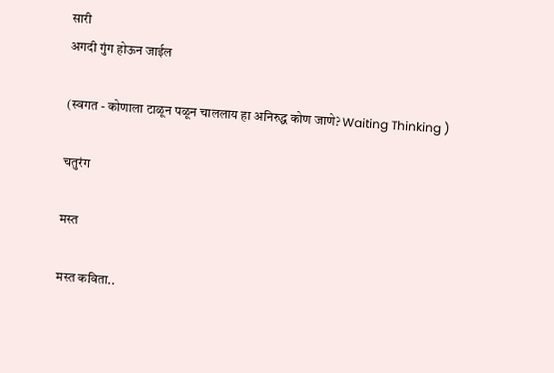सारी
अगदी गुंग होऊन जाईल

(स्वगत - कोणाला टाळून पळून चाललाय हा अनिरुद्ध कोण जाणे? Waiting Thinking )

चतुरंग

मस्त

मस्त कविता..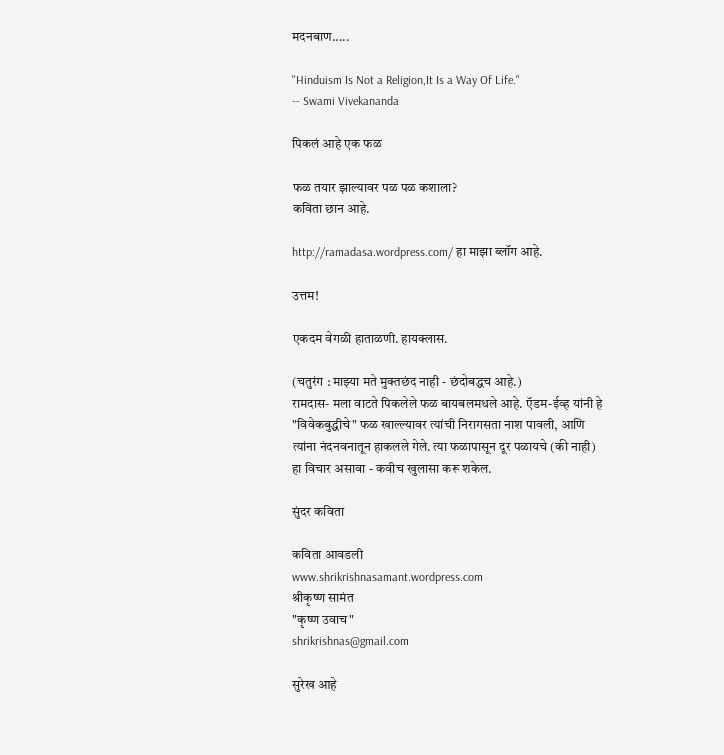मदनबाण.....

"Hinduism Is Not a Religion,It Is a Way Of Life."
-- Swami Vivekananda

पिकलं आहे एक फळ

फळ तयार झाल्यावर पळ पळ कशाला?
कविता छान आहे.

http://ramadasa.wordpress.com/ हा माझा ब्लॉग आहे.

उत्तम!

एकदम वेगळी हाताळणी. हायक्लास.

(चतुरंग : माझ्या मते मुक्तछंद नाही - छंदोबद्धच आहे.)
रामदास- मला वाटते पिकलेले फळ बायबलमधले आहे. ऍडम-ईव्ह यांनी हे "विवेकबुद्धीचे" फळ खाल्ल्यावर त्यांची निरागसता नाश पावली, आणि त्यांना नंदनवनातून हाकलले गेले. त्या फळापासून दूर पळायचे (की नाही) हा विचार असावा - कवीच खुलासा करू शकेल.

सुंदर कविता

कविता आवडली
www.shrikrishnasamant.wordpress.com
श्रीकृष्ण सामंत
"कृष्ण उवाच"
shrikrishnas@gmail.com

सुरेख आहे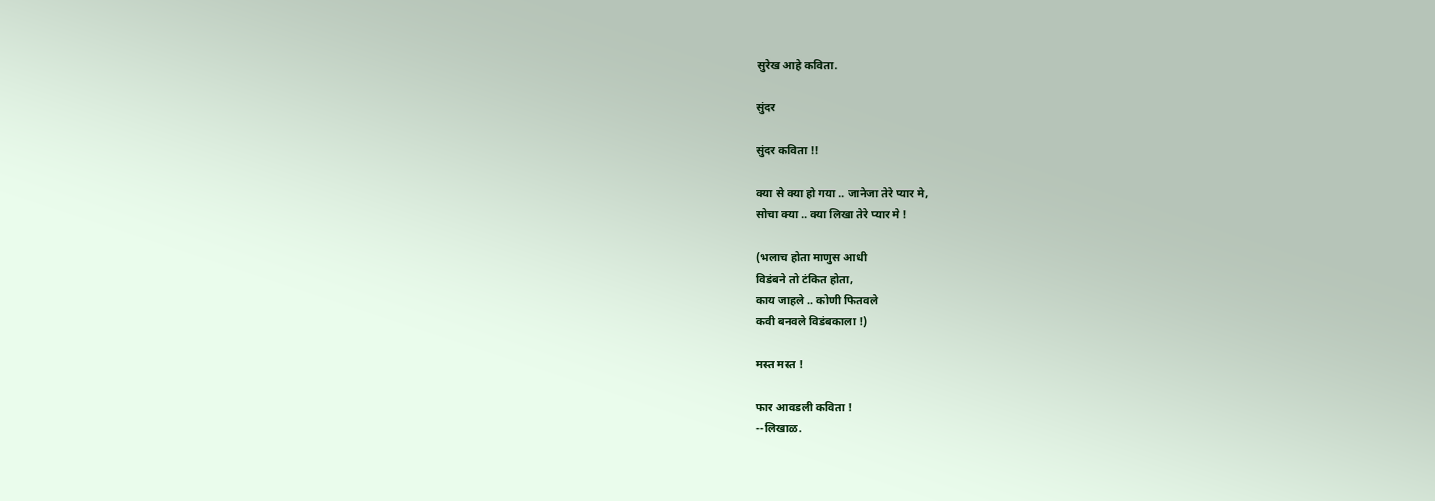सुरेख आहे कविता.

सुंदर

सुंदर कविता !!

क्या से क्या हो गया .. जानेजा तेरे प्यार मे,
सोचा क्या .. क्या लिखा तेरे प्यार मे !

(भलाच होता माणुस आधी
विडंबने तो टंकित होता,
काय जाहले .. कोणी फितवले
कवी बनवले विडंबकाला !)

मस्त मस्त !

फार आवडली कविता !
--लिखाळ.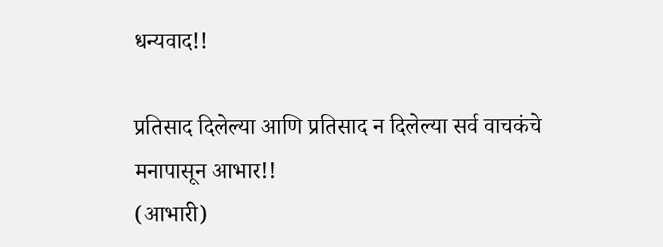धन्यवाद!!

प्रतिसाद दिलेल्या आणि प्रतिसाद न दिलेल्या सर्व वाचकंचे मनापासून आभार!!
(आभारी)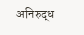अनिरुद्ध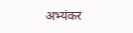अभ्यंकर